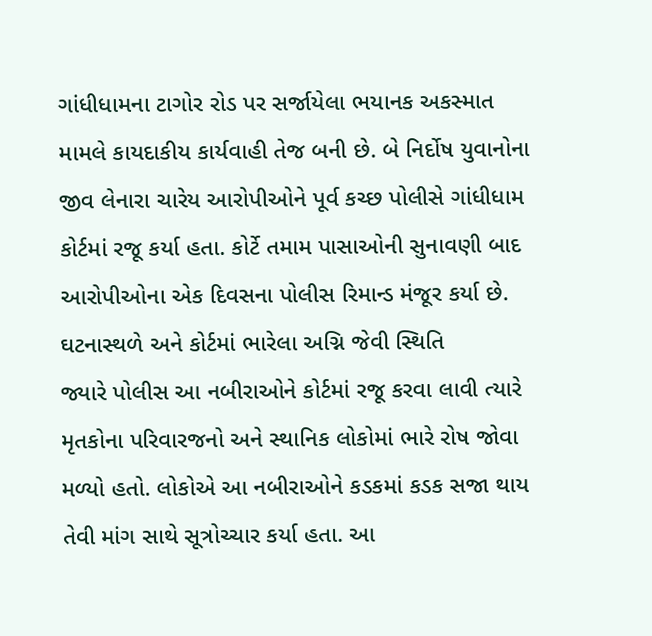ગાંધીધામના ટાગોર રોડ પર સર્જાયેલા ભયાનક અકસ્માત મામલે કાયદાકીય કાર્યવાહી તેજ બની છે. બે નિર્દોષ યુવાનોના જીવ લેનારા ચારેય આરોપીઓને પૂર્વ કચ્છ પોલીસે ગાંધીધામ કોર્ટમાં રજૂ કર્યા હતા. કોર્ટે તમામ પાસાઓની સુનાવણી બાદ આરોપીઓના એક દિવસના પોલીસ રિમાન્ડ મંજૂર કર્યા છે.
ઘટનાસ્થળે અને કોર્ટમાં ભારેલા અગ્નિ જેવી સ્થિતિ
જ્યારે પોલીસ આ નબીરાઓને કોર્ટમાં રજૂ કરવા લાવી ત્યારે મૃતકોના પરિવારજનો અને સ્થાનિક લોકોમાં ભારે રોષ જોવા મળ્યો હતો. લોકોએ આ નબીરાઓને કડકમાં કડક સજા થાય તેવી માંગ સાથે સૂત્રોચ્ચાર કર્યા હતા. આ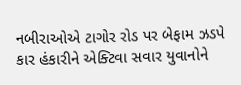નબીરાઓએ ટાગોર રોડ પર બેફામ ઝડપે કાર હંકારીને એક્ટિવા સવાર યુવાનોને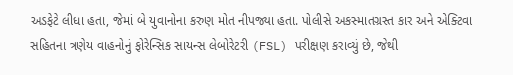અડફેટે લીધા હતા, જેમાં બે યુવાનોના કરુણ મોત નીપજ્યા હતા. પોલીસે અકસ્માતગ્રસ્ત કાર અને એક્ટિવા સહિતના ત્રણેય વાહનોનું ફોરેન્સિક સાયન્સ લેબોરેટરી (FSL) પરીક્ષણ કરાવ્યું છે, જેથી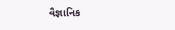વૈજ્ઞાનિક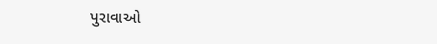પુરાવાઓ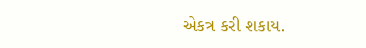એકત્ર કરી શકાય.